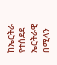ከኤርትራ የተሰደደ ኤርትራዊ በሚላን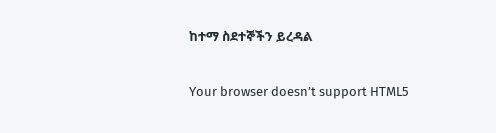ከተማ ስደተኞችን ይረዳል

Your browser doesn’t support HTML5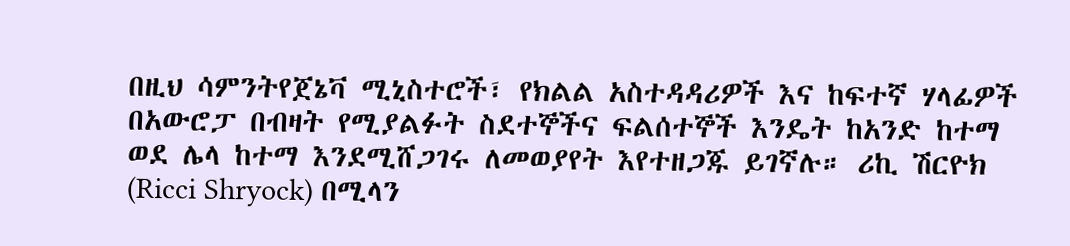በዚህ ሳምንትየጀኔቫ ሚኒስተሮች፣ የክልል አስተዳዳሪዎች እና ከፍተኛ ሃላፊዎች በአውሮፓ በብዛት የሚያልፉት ስደተኞችና ፍልሰተኞች እንዴት ከአንድ ከተማ ወደ ሌላ ከተማ እንደሚሸጋገሩ ለመወያየት እየተዘጋጁ ይገኛሉ። ሪኪ ሽርዮክ (Ricci Shryock) በሚላን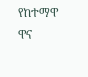የከተማዋ ዋና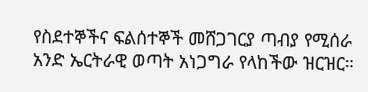የስደተኞችና ፍልሰተኞች መሸጋገርያ ጣብያ የሚሰራ አንድ ኤርትራዊ ወጣት አነጋግራ የላከችው ዝርዝር።